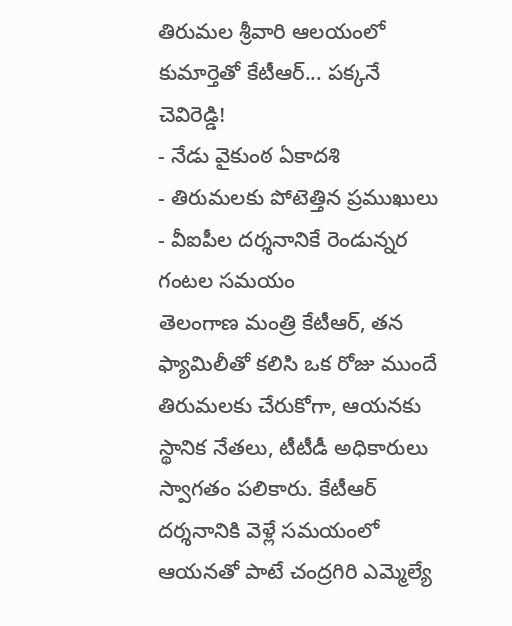తిరుమల శ్రీవారి ఆలయంలో కుమార్తెతో కేటీఆర్... పక్కనే చెవిరెడ్డి!
- నేడు వైకుంఠ ఏకాదశి
- తిరుమలకు పోటెత్తిన ప్రముఖులు
- వీఐపీల దర్శనానికే రెండున్నర గంటల సమయం
తెలంగాణ మంత్రి కేటీఆర్, తన ఫ్యామిలీతో కలిసి ఒక రోజు ముందే తిరుమలకు చేరుకోగా, ఆయనకు స్థానిక నేతలు, టీటీడీ అధికారులు స్వాగతం పలికారు. కేటీఆర్ దర్శనానికి వెళ్లే సమయంలో ఆయనతో పాటే చంద్రగిరి ఎమ్మెల్యే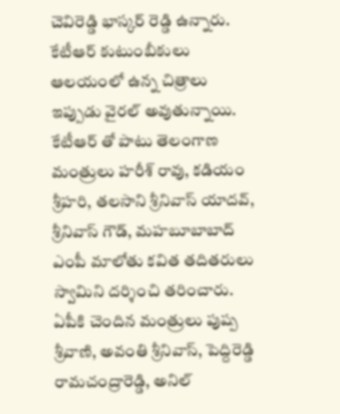చెవిరెడ్డి భాస్కర్ రెడ్డి ఉన్నారు. కేటీఆర్ కుటుంబీకులు ఆలయంలో ఉన్న చిత్రాలు ఇప్పుడు వైరల్ అవుతున్నాయి. కేటీఆర్ తో పాటు తెలంగాణ మంత్రులు హరీశ్ రావు, కడియం శ్రీహరి, తలసాని శ్రీనివాస్ యాదవ్, శ్రీనివాస్ గౌడ్, మహబూబాబాద్ ఎంపీ మాలోతు కవిత తదితరులు స్వామిని దర్శించి తరించారు.
ఏపీకి చెందిన మంత్రులు పుష్ప శ్రీవాణి, అవంతి శ్రీనివాస్, పెద్దిరెడ్డి రామచంద్రారెడ్డి, అనిల్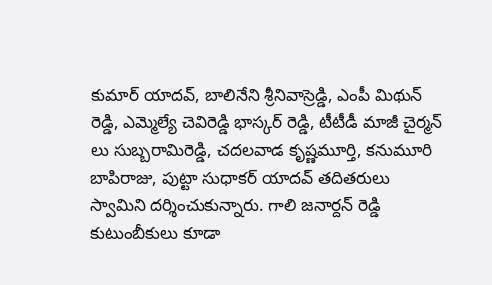కుమార్ యాదవ్, బాలినేని శ్రీనివాస్రెడ్డి, ఎంపీ మిథున్ రెడ్డి, ఎమ్మెల్యే చెవిరెడ్డి భాస్కర్ రెడ్డి, టీటీడీ మాజీ చైర్మన్ లు సుబ్బరామిరెడ్డి, చదలవాడ కృష్ణమూర్తి, కనుమూరి బాపిరాజు, పుట్టా సుధాకర్ యాదవ్ తదితరులు స్వామిని దర్శించుకున్నారు. గాలి జనార్దన్ రెడ్డి కుటుంబీకులు కూడా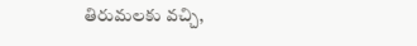తిరుమలకు వచ్చి,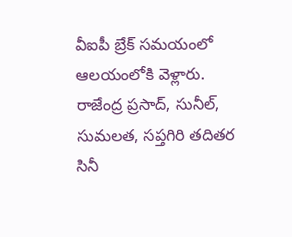వీఐపీ బ్రేక్ సమయంలో ఆలయంలోకి వెళ్లారు. రాజేంద్ర ప్రసాద్, సునీల్, సుమలత, సప్తగిరి తదితర సినీ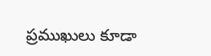ప్రముఖులు కూడా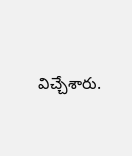విచ్చేశారు.